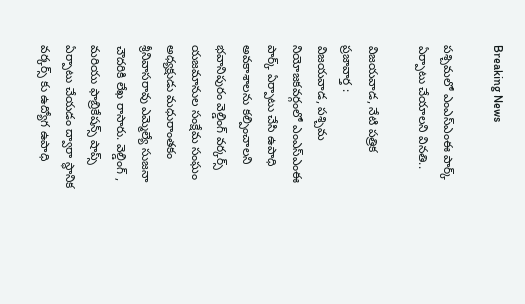Breaking News

పశ్చిమలో ఎంఎస్ఎంఈ పార్క్ ఏర్పాటు చేయాలని వినతి..

విజయవాడ, నేటి పత్రిక ప్రజావార్త :
విజయవాడ, పశ్చిమ నియోజకవర్గంలో ఎంఎస్ఎంఈ పార్క్ ఏర్పాటు చేసి ఉపాధి అవకాశాలను కల్పించాలని భవానిపురం వెల్డింగ్ వర్కర్స్ యజమానుల సంక్షేమ సంఘం అధ్యక్షుడు మధురాంతకం శ్రీనివాసరావు ఎమ్మెల్యే సుజనా చౌదరికి లేఖ రాసారు. వెల్డింగ్ , మరియు ఫాబ్రికేషన్స్ షాప్స్ ఏర్పాటు చేయడం ద్వారా స్థానిక వర్కర్స్ కు ఉద్యోగ ఉపాధి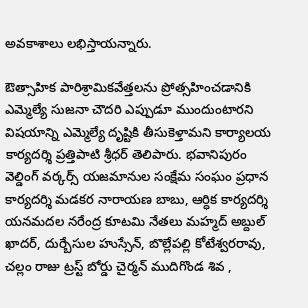అవకాశాలు లభిస్తాయన్నారు.

ఔత్సాహిక పారిశ్రామికవేత్తలను ప్రోత్సహించడానికి ఎమ్మెల్యే సుజనా చౌదరి ఎప్పుడూ ముందుంటారని విషయాన్ని ఎమ్మెల్యే దృష్టికి తీసుకెళ్తామని కార్యాలయ కార్యదర్శి ప్రత్తిపాటి శ్రీధర్ తెలిపారు. భవానిపురం వెల్డింగ్ వర్కర్స్ యజమానుల సంక్షేమ సంఘం ప్రధాన కార్యదర్శి మడకర నారాయణ బాబు, ఆర్ధిక కార్యదర్శి యనమదల నరేంద్ర కూటమి నేతలు మహ్మద్ అబ్దుల్ ఖాదర్, దుర్బేసుల హుస్సేన్, బొల్లేపల్లి కోటేశ్వరరావు, చల్లం రాజు ట్రస్ట్ బోర్డు చైర్మన్ ముదిగొండ శివ ,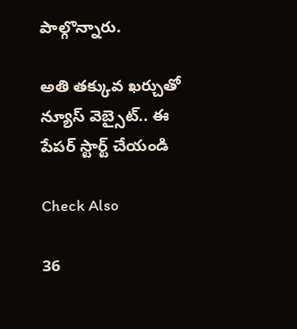పాల్గొన్నారు.

అతి తక్కువ ఖర్చుతో న్యూస్ వెబ్సైట్.. ఈ పేపర్ స్టార్ట్ చేయండి

Check Also

36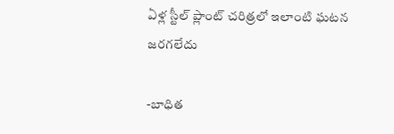ఏళ్ల స్టీల్ ప్లాంట్ చరిత్రలో ఇలాంటి ఘటన జరగలేదు

-బాధిత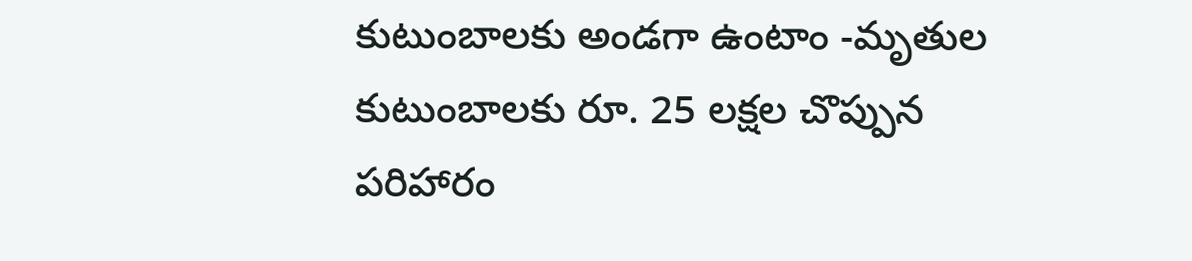కుటుంబాలకు అండగా ఉంటాం -మృతుల కుటుంబాలకు రూ. 25 లక్షల చొప్పున పరిహారం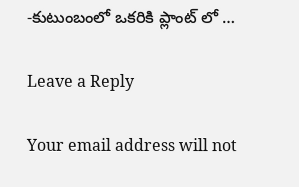-కుటుంబంలో ఒకరికి ప్లాంట్ లో …

Leave a Reply

Your email address will not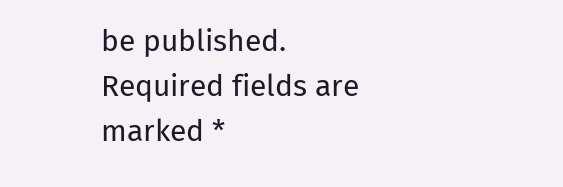be published. Required fields are marked *